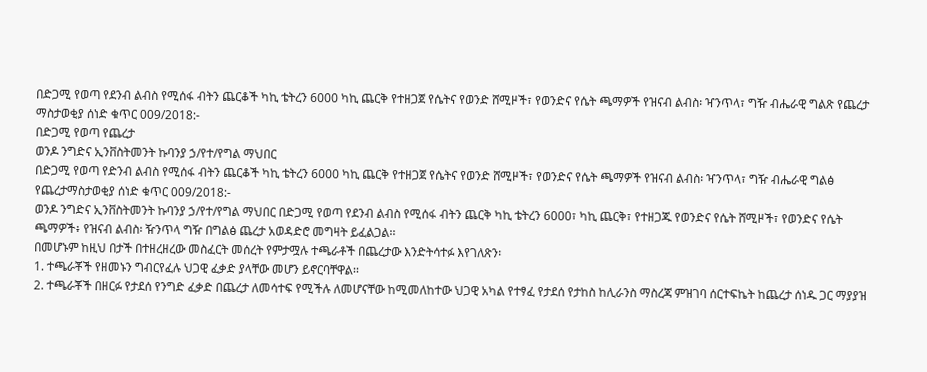በድጋሚ የወጣ የደንብ ልብስ የሚሰፋ ብትን ጨርቆች ካኪ ቴትረን 6000 ካኪ ጨርቅ የተዘጋጀ የሴትና የወንድ ሸሚዞች፣ የወንድና የሴት ጫማዎች የዝናብ ልብስ፡ ዣንጥላ፣ ግዥ ብሔራዊ ግልጽ የጨረታ ማስታወቂያ ሰነድ ቁጥር 009/2018:-
በድጋሚ የወጣ የጨረታ
ወንዶ ንግድና ኢንቨስትመንት ኩባንያ ኃ/የተ/የግል ማህበር
በድጋሚ የወጣ የድንብ ልብስ የሚሰፋ ብትን ጨርቆች ካኪ ቴትረን 6000 ካኪ ጨርቅ የተዘጋጀ የሴትና የወንድ ሸሚዞች፣ የወንድና የሴት ጫማዎች የዝናብ ልብስ፡ ዣንጥላ፣ ግዥ ብሔራዊ ግልፅ የጨረታማስታወቂያ ሰነድ ቁጥር 009/2018:-
ወንዶ ንግድና ኢንቨስትመንት ኩባንያ ኃ/የተ/የግል ማህበር በድጋሚ የወጣ የደንብ ልብስ የሚሰፋ ብትን ጨርቅ ካኪ ቴትረን 6000፣ ካኪ ጨርቅ፣ የተዘጋጁ የወንድና የሴት ሸሚዞች፣ የወንድና የሴት ጫማዎች፥ የዝናብ ልብስ፡ ዥንጥላ ግዥ በግልፅ ጨረታ አወዳድሮ መግዛት ይፈልጋል፡፡
በመሆኑም ከዚህ በታች በተዘረዘረው መስፈርት መሰረት የምታሟሉ ተጫራቶች በጨረታው እንድትሳተፉ እየገለጽን፡
1. ተጫራቾች የዘመኑን ግብርየፈሉ ህጋዊ ፈቃድ ያላቸው መሆን ይኖርባቸዋል፡፡
2. ተጫራቾች በዘርፉ የታደሰ የንግድ ፈቃድ በጨረታ ለመሳተፍ የሚችሉ ለመሆናቸው ከሚመለከተው ህጋዊ አካል የተፃፈ የታደሰ የታከስ ከሊራንስ ማስረጃ ምዝገባ ሰርተፍኬት ከጨረታ ሰነዱ ጋር ማያያዝ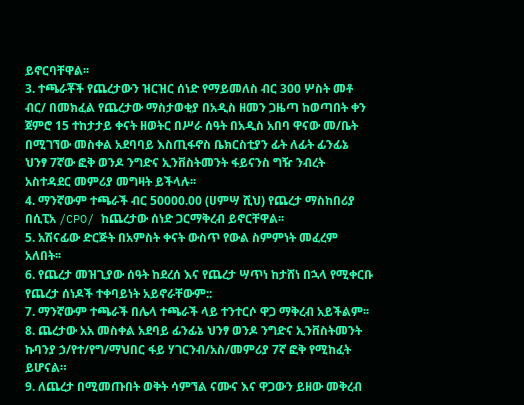ይኖርባቸዋል፡፡
3. ተጫራቾች የጨረታውን ዝርዝር ሰነድ የማይመለስ ብር 300 ሦስት መቶ ብር/ በመክፈል የጨረታው ማስታወቂያ በአዲስ ዘመን ጋዜጣ ከወጣበት ቀን ጀምሮ 15 ተከታታይ ቀናት ዘወትር በሥራ ሰዓት በአዲስ አበባ ዋናው መ/ቤት በሚገኘው መስቀል አደባባይ እስጢፋኖስ ቤክርስቲያን ፊት ለፊት ፊንፊኔ ህንፃ 7ኛው ፎቅ ወንዶ ንግድና ኢንቨስትመንት ፋይናንስ ግዥ ንብረት አስተዳደር መምሪያ መግዛት ይችላሉ፡፡
4. ማንኛውም ተጫራች ብር 50000.00 (ሀምሣ ሺህ) የጨረታ ማስከበሪያ በሲፒአ /CPO/ ከጨረታው ሰነድ ጋርማቅረብ ይኖርቸዋል፡፡
5. አሽናፊው ድርጅት በአምስት ቀናት ውስጥ የውል ስምምነት መፈረም አለበት፡፡
6. የጨረታ መዝጊያው ሰዓት ከደረሰ እና የጨረታ ሣጥነ ከታሸነ በኋላ የሚቀርቡ የጨረታ ሰነዶች ተቀባይነት አይኖራቸውም::
7. ማንኛውም ተጫራች በሌላ ተጫራች ላይ ተንተርሶ ዋጋ ማቅረብ አይችልም፡፡
8. ጨረታው አአ መስቀል አደባይ ፊንፊኔ ህንፃ ወንዶ ንግድና ኢንቨስትመንት ኩባንያ ኃ/የተ/የግ/ማህበር ፋይ ሃገርንብ/አስ/መምሪያ 7ኛ ፎቅ የሚከፈት ይሆናል።
9. ለጨረታ በሚመጡበት ወቅት ሳምኘል ናሙና እና ዋጋውን ይዘው መቅረብ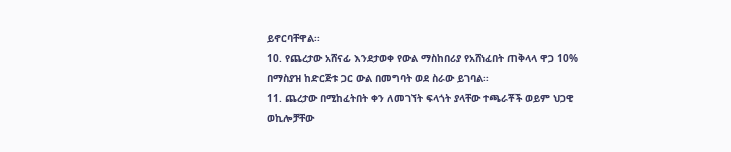ይኖርባቸዋል፡፡
10. የጨረታው አሸናፊ እንደታወቀ የውል ማስከበሪያ የአሸነፈበት ጠቅላላ ዋጋ 10% በማስያዝ ከድርጅቱ ጋር ውል በመግባት ወደ ስራው ይገባል፡፡
11. ጨረታው በሚከፈትበት ቀን ለመገኘት ፍላጎት ያላቸው ተጫራቾች ወይም ህጋዊ ወኪሎቻቸው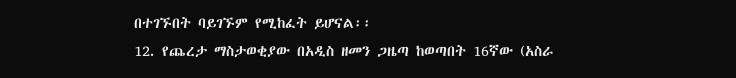በተገኙበት ባይገኙም የሚከፈት ይሆናል፡፡
12. የጨረታ ማስታወቂያው በአዲስ ዘመን ጋዜጣ ከወጣበት 16ኛው (አስራ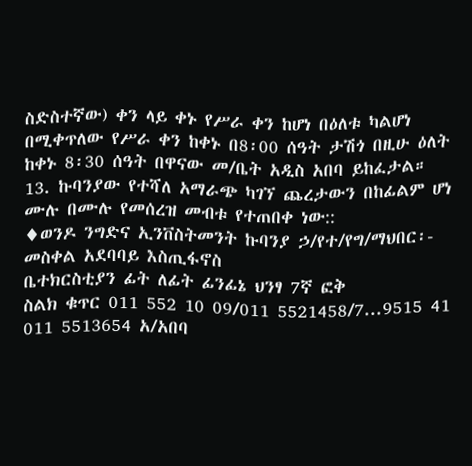ስድስተኛው) ቀን ላይ ቀኑ የሥራ ቀን ከሆነ በዕለቱ ካልሆነ በሚቀጥለው የሥራ ቀን ከቀኑ በ8፡00 ሰዓት ታሽጎ በዚሁ ዕለት ከቀኑ 8፡30 ሰዓት በዋናው መ/ቤት አዲስ አበባ ይከፈታል።
13. ኩባንያው የተሻለ አማራጭ ካገኘ ጨረታውን በከፊልም ሆነ ሙሉ በሙሉ የመሰረዝ መብቱ የተጠበቀ ነው::
♦ወንዶ ንግድና ኢንቨስትመንት ኩባንያ ኃ/የተ/የግ/ማህበር፡- መስቀል አደባባይ እስጢፋኖስ
ቤተክርስቲያን ፊት ለፊት ፊንፊኔ ህንፃ 7ኛ ፎቅ
ስልክ ቁጥር 011 552 10 09/011 5521458/7...9515 41 011 5513654 አ/አበባ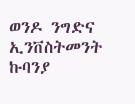ወንዶ ንግድና ኢንቨስትመንት ኩባንያ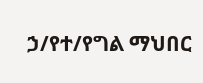ኃ/የተ/የግል ማህበር